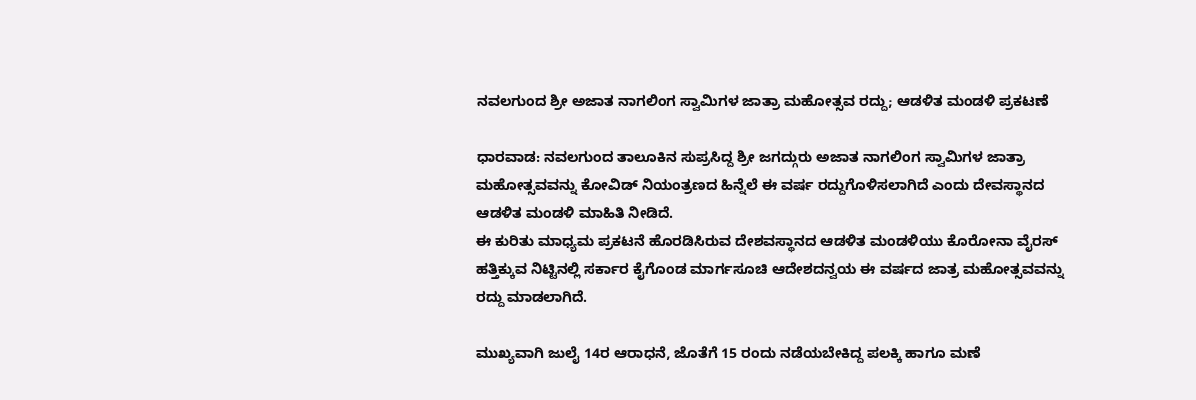ನವಲಗುಂದ ಶ್ರೀ ಅಜಾತ ನಾಗಲಿಂಗ ಸ್ವಾಮಿಗಳ ಜಾತ್ರಾ ಮಹೋತ್ಸವ ರದ್ದು; ಆಡಳಿತ ಮಂಡಳಿ ಪ್ರಕಟಣೆ

ಧಾರವಾಡ: ನವಲಗುಂದ ತಾಲೂಕಿನ ಸುಪ್ರಸಿದ್ದ ಶ್ರೀ ಜಗದ್ಗುರು ಅಜಾತ ನಾಗಲಿಂಗ ಸ್ವಾಮಿಗಳ ಜಾತ್ರಾ ಮಹೋತ್ಸವವನ್ನು ಕೋವಿಡ್ ನಿಯಂತ್ರಣದ ಹಿನ್ನೆಲೆ ಈ ವರ್ಷ ರದ್ದುಗೊಳಿಸಲಾಗಿದೆ ಎಂದು ದೇವಸ್ಥಾನದ ಆಡಳಿತ ಮಂಡಳಿ ಮಾಹಿತಿ ನೀಡಿದೆ.
ಈ ಕುರಿತು ಮಾಧ್ಯಮ ಪ್ರಕಟನೆ ಹೊರಡಿಸಿರುವ ದೇಶವಸ್ಥಾನದ ಆಡಳಿತ ಮಂಡಳಿಯು ಕೊರೋನಾ ವೈರಸ್ ಹತ್ತಿಕ್ಕುವ ನಿಟ್ಟಿನಲ್ಲಿ ಸರ್ಕಾರ ಕೈಗೊಂಡ ಮಾರ್ಗಸೂಚಿ ಆದೇಶದನ್ವಯ ಈ ವರ್ಷದ ಜಾತ್ರ ಮಹೋತ್ಸವವನ್ನು ರದ್ದು ಮಾಡಲಾಗಿದೆ.

ಮುಖ್ಯವಾಗಿ ಜುಲೈ 14ರ ಆರಾಧನೆ, ಜೊತೆಗೆ 15 ರಂದು ನಡೆಯಬೇಕಿದ್ದ ಪಲಕ್ಕಿ ಹಾಗೂ ಮಣೆ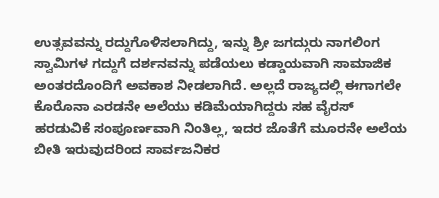ಉತ್ಸವವನ್ನು ರದ್ದುಗೊಳಿಸಲಾಗಿದ್ದು, ಇನ್ನು ಶ್ರೀ ಜಗದ್ಗುರು ನಾಗಲಿಂಗ ಸ್ವಾಮಿಗಳ ಗದ್ದುಗೆ ದರ್ಶನವನ್ನು ಪಡೆಯಲು ಕಡ್ಡಾಯವಾಗಿ ಸಾಮಾಜಿಕ ಅಂತರದೊಂದಿಗೆ ಅವಕಾಶ ನೀಡಲಾಗಿದೆ. ಅಲ್ಲದೆ ರಾಜ್ಯದಲ್ಲಿ ಈಗಾಗಲೇ ಕೊರೊನಾ ಎರಡನೇ ಅಲೆಯು ಕಡಿಮೆಯಾಗಿದ್ದರು ಸಹ ವೈರಸ್ ಹರಡುವಿಕೆ ಸಂಪೂರ್ಣವಾಗಿ ನಿಂತಿಲ್ಲ, ಇದರ ಜೊತೆಗೆ ಮೂರನೇ ಅಲೆಯ ಬೀತಿ ಇರುವುದರಿಂದ ಸಾರ್ವಜನಿಕರ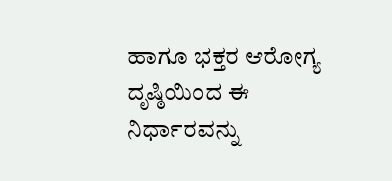ಹಾಗೂ ಭಕ್ತರ ಆರೋಗ್ಯ ದೃಷ್ಠಿಯಿಂದ ಈ ನಿರ್ಧಾರವನ್ನು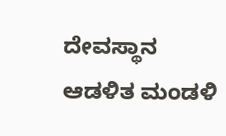ದೇವಸ್ಥಾನ ಆಡಳಿತ ಮಂಡಳಿ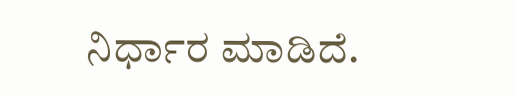ನಿರ್ಧಾರ ಮಾಡಿದೆ.